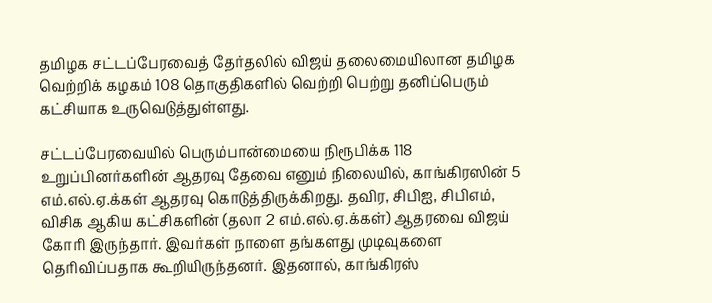தமிழக சட்டப்பேரவைத் தேர்தலில் விஜய் தலைமையிலான தமிழக வெற்றிக் கழகம் 108 தொகுதிகளில் வெற்றி பெற்று தனிப்பெரும் கட்சியாக உருவெடுத்துள்ளது.

சட்டப்பேரவையில் பெரும்பான்மையை நிரூபிக்க 118 உறுப்பினர்களின் ஆதரவு தேவை எனும் நிலையில், காங்கிரஸின் 5 எம்.எல்.ஏ.க்கள் ஆதரவு கொடுத்திருக்கிறது. தவிர, சிபிஐ, சிபிஎம், விசிக ஆகிய கட்சிகளின் (தலா 2 எம்.எல்.ஏ.க்கள்) ஆதரவை விஜய் கோரி இருந்தார். இவர்கள் நாளை தங்களது முடிவுகளை தெரிவிப்பதாக கூறியிருந்தனர். இதனால், காங்கிரஸ்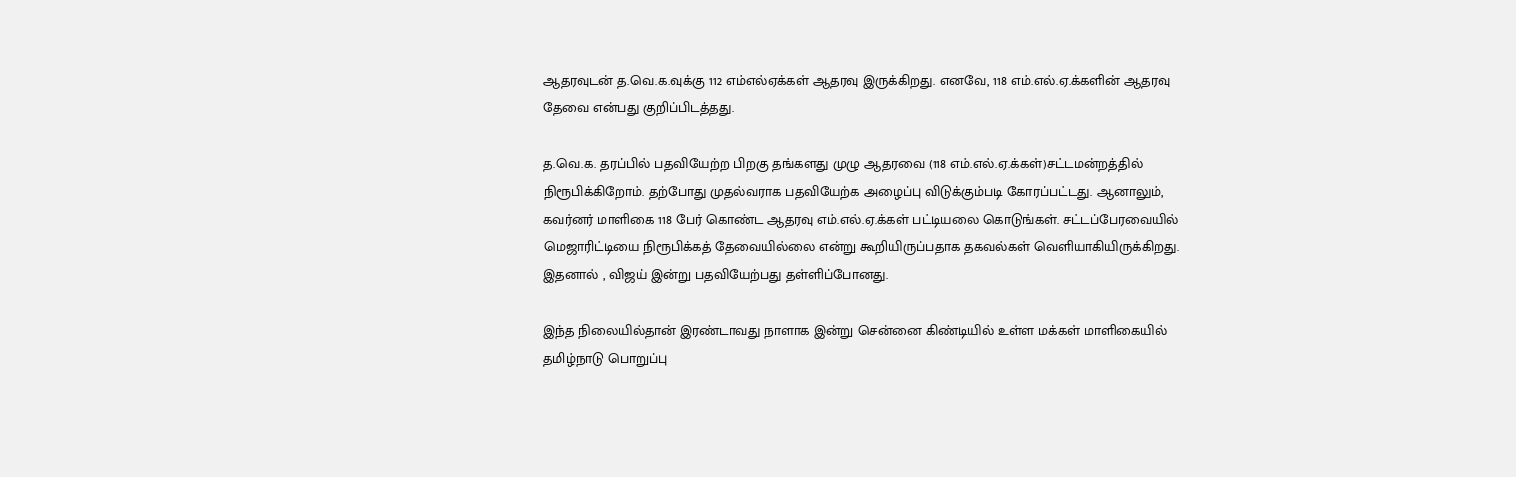ஆதரவுடன் த.வெ.க.வுக்கு 112 எம்எல்ஏக்கள் ஆதரவு இருக்கிறது. எனவே, 118 எம்.எல்.ஏ.க்களின் ஆதரவு தேவை என்பது குறிப்பிடத்தது.

த.வெ.க. தரப்பில் பதவியேற்ற பிறகு தங்களது முழு ஆதரவை (118 எம்.எல்.ஏ.க்கள்)சட்டமன்றத்தில் நிரூபிக்கிறோம். தற்போது முதல்வராக பதவியேற்க அழைப்பு விடுக்கும்படி கோரப்பட்டது. ஆனாலும், கவர்னர் மாளிகை 118 பேர் கொண்ட ஆதரவு எம்.எல்.ஏ.க்கள் பட்டியலை கொடுங்கள். சட்டப்பேரவையில் மெஜாரிட்டியை நிரூபிக்கத் தேவையில்லை என்று கூறியிருப்பதாக தகவல்கள் வெளியாகியிருக்கிறது. இதனால் , விஜய் இன்று பதவியேற்பது தள்ளிப்போனது.

இந்த நிலையில்தான் இரண்டாவது நாளாக இன்று சென்னை கிண்டியில் உள்ள மக்கள் மாளிகையில் தமிழ்நாடு பொறுப்பு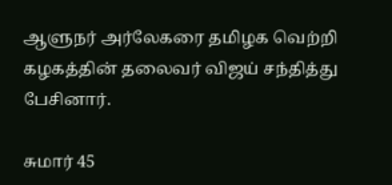ஆளுநர் அர்லேகரை தமிழக வெற்றி கழகத்தின் தலைவர் விஜய் சந்தித்து பேசினார்.

சுமார் 45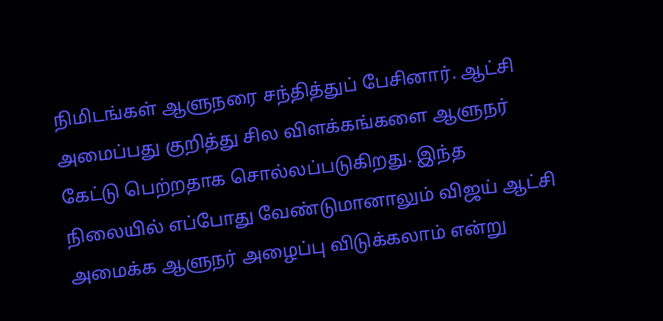நிமிடங்கள் ஆளுநரை சந்தித்துப் பேசினார். ஆட்சி அமைப்பது குறித்து சில விளக்கங்களை ஆளுநர் கேட்டு பெற்றதாக சொல்லப்படுகிறது. இந்த நிலையில் எப்போது வேண்டுமானாலும் விஜய் ஆட்சி அமைக்க ஆளுநர் அழைப்பு விடுக்கலாம் என்று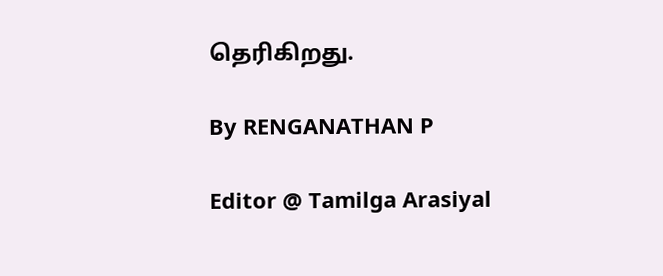தெரிகிறது.

By RENGANATHAN P

Editor @ Tamilga Arasiyal